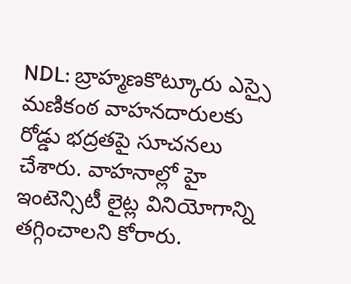NDL: బ్రాహ్మణకొట్కూరు ఎస్సై మణికంఠ వాహనదారులకు రోడ్డు భద్రతపై సూచనలు చేశారు. వాహనాల్లో హై ఇంటెన్సిటీ లైట్ల వినియోగాన్ని తగ్గించాలని కోరారు.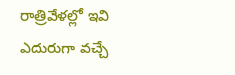రాత్రివేళల్లో ఇవి ఎదురుగా వచ్చే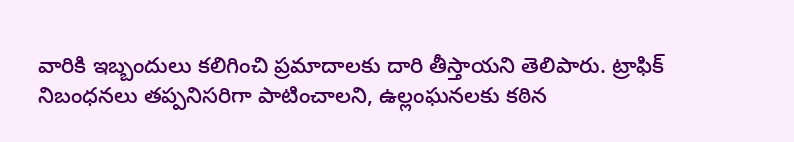వారికి ఇబ్బందులు కలిగించి ప్రమాదాలకు దారి తీస్తాయని తెలిపారు. ట్రాఫిక్ నిబంధనలు తప్పనిసరిగా పాటించాలని, ఉల్లంఘనలకు కఠిన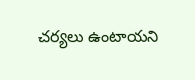చర్యలు ఉంటాయని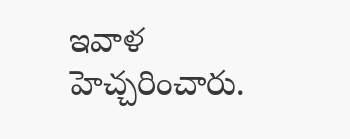ఇవాళ హెచ్చరించారు.